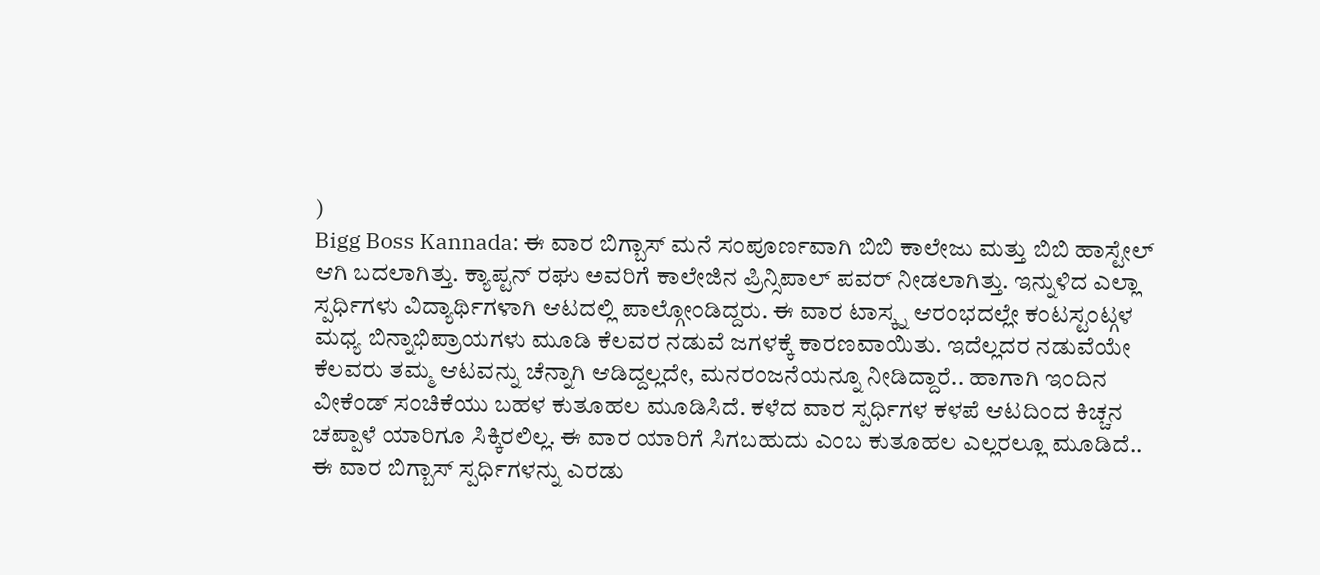)
Bigg Boss Kannada: ಈ ವಾರ ಬಿಗ್ಬಾಸ್ ಮನೆ ಸಂಪೂರ್ಣವಾಗಿ ಬಿಬಿ ಕಾಲೇಜು ಮತ್ತು ಬಿಬಿ ಹಾಸ್ಟೇಲ್ ಆಗಿ ಬದಲಾಗಿತ್ತು. ಕ್ಯಾಪ್ಟನ್ ರಘು ಅವರಿಗೆ ಕಾಲೇಜಿನ ಪ್ರಿನ್ಸಿಪಾಲ್ ಪವರ್ ನೀಡಲಾಗಿತ್ತು. ಇನ್ನುಳಿದ ಎಲ್ಲಾ ಸ್ಪರ್ಧಿಗಳು ವಿದ್ಯಾರ್ಥಿಗಳಾಗಿ ಆಟದಲ್ಲಿ ಪಾಲ್ಗೋಂಡಿದ್ದರು. ಈ ವಾರ ಟಾಸ್ಕ್ನ ಆರಂಭದಲ್ಲೇ ಕಂಟಸ್ಟಂಟ್ಗಳ ಮಧ್ಯ ಬಿನ್ನಾಭಿಪ್ರಾಯಗಳು ಮೂಡಿ ಕೆಲವರ ನಡುವೆ ಜಗಳಕ್ಕೆ ಕಾರಣವಾಯಿತು. ಇದೆಲ್ಲದರ ನಡುವೆಯೇ ಕೆಲವರು ತಮ್ಮ ಆಟವನ್ನು ಚೆನ್ನಾಗಿ ಆಡಿದ್ದಲ್ಲದೇ, ಮನರಂಜನೆಯನ್ನೂ ನೀಡಿದ್ದಾರೆ.. ಹಾಗಾಗಿ ಇಂದಿನ ವೀಕೆಂಡ್ ಸಂಚಿಕೆಯು ಬಹಳ ಕುತೂಹಲ ಮೂಡಿಸಿದೆ. ಕಳೆದ ವಾರ ಸ್ಪರ್ಧಿಗಳ ಕಳಪೆ ಆಟದಿಂದ ಕಿಚ್ಚನ ಚಪ್ಪಾಳೆ ಯಾರಿಗೂ ಸಿಕ್ಕಿರಲಿಲ್ಲ. ಈ ವಾರ ಯಾರಿಗೆ ಸಿಗಬಹುದು ಎಂಬ ಕುತೂಹಲ ಎಲ್ಲರಲ್ಲೂ ಮೂಡಿದೆ..
ಈ ವಾರ ಬಿಗ್ಬಾಸ್ ಸ್ಪರ್ಧಿಗಳನ್ನು ಎರಡು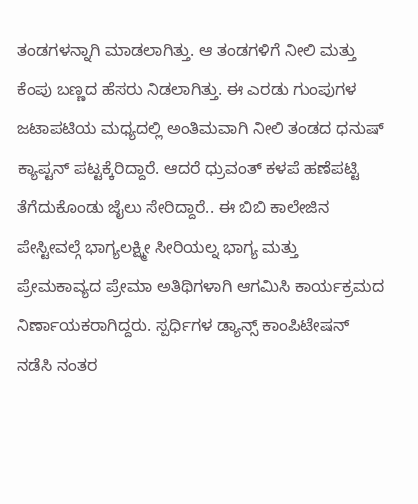ತಂಡಗಳನ್ನಾಗಿ ಮಾಡಲಾಗಿತ್ತು. ಆ ತಂಡಗಳಿಗೆ ನೀಲಿ ಮತ್ತು ಕೆಂಪು ಬಣ್ಣದ ಹೆಸರು ನಿಡಲಾಗಿತ್ತು. ಈ ಎರಡು ಗುಂಪುಗಳ ಜಟಾಪಟಿಯ ಮಧ್ಯದಲ್ಲಿ ಅಂತಿಮವಾಗಿ ನೀಲಿ ತಂಡದ ಧನುಷ್ ಕ್ಯಾಪ್ಟನ್ ಪಟ್ಟಕ್ಕೆರಿದ್ದಾರೆ. ಆದರೆ ಧ್ರುವಂತ್ ಕಳಪೆ ಹಣೆಪಟ್ಟಿ ತೆಗೆದುಕೊಂಡು ಜೈಲು ಸೇರಿದ್ದಾರೆ.. ಈ ಬಿಬಿ ಕಾಲೇಜಿನ ಪೇಸ್ಟೀವಲ್ಗೆ ಭಾಗ್ಯಲಕ್ಷ್ಮೀ ಸೀರಿಯಲ್ನ ಭಾಗ್ಯ ಮತ್ತು ಪ್ರೇಮಕಾವ್ಯದ ಪ್ರೇಮಾ ಅತಿಥಿಗಳಾಗಿ ಆಗಮಿಸಿ ಕಾರ್ಯಕ್ರಮದ ನಿರ್ಣಾಯಕರಾಗಿದ್ದರು. ಸ್ಪರ್ಧಿಗಳ ಡ್ಯಾನ್ಸ್ ಕಾಂಪಿಟೇಷನ್ ನಡೆಸಿ ನಂತರ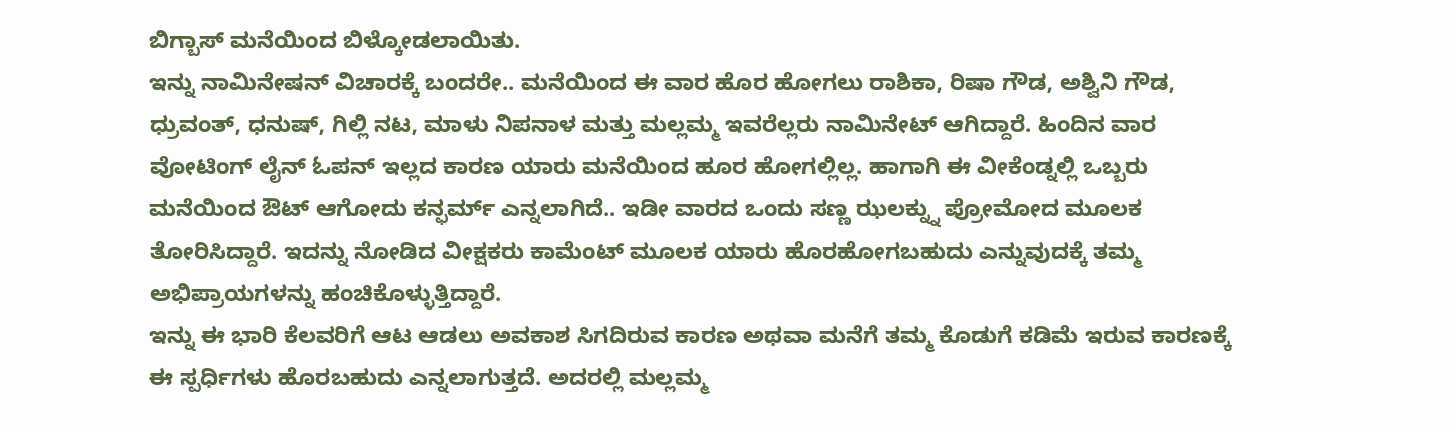ಬಿಗ್ಬಾಸ್ ಮನೆಯಿಂದ ಬಿಳ್ಕೋಡಲಾಯಿತು.
ಇನ್ನು ನಾಮಿನೇಷನ್ ವಿಚಾರಕ್ಕೆ ಬಂದರೇ.. ಮನೆಯಿಂದ ಈ ವಾರ ಹೊರ ಹೋಗಲು ರಾಶಿಕಾ, ರಿಷಾ ಗೌಡ, ಅಶ್ವಿನಿ ಗೌಡ, ಧ್ರುವಂತ್, ಧನುಷ್, ಗಿಲ್ಲಿ ನಟ, ಮಾಳು ನಿಪನಾಳ ಮತ್ತು ಮಲ್ಲಮ್ಮ ಇವರೆಲ್ಲರು ನಾಮಿನೇಟ್ ಆಗಿದ್ದಾರೆ. ಹಿಂದಿನ ವಾರ ವೋಟಿಂಗ್ ಲೈನ್ ಓಪನ್ ಇಲ್ಲದ ಕಾರಣ ಯಾರು ಮನೆಯಿಂದ ಹೂರ ಹೋಗಲ್ಲಿಲ್ಲ. ಹಾಗಾಗಿ ಈ ವೀಕೆಂಡ್ನಲ್ಲಿ ಒಬ್ಬರು ಮನೆಯಿಂದ ಔಟ್ ಆಗೋದು ಕನ್ಫರ್ಮ್ ಎನ್ನಲಾಗಿದೆ.. ಇಡೀ ವಾರದ ಒಂದು ಸಣ್ಣ ಝಲಕ್ನ್ನು ಪ್ರೋಮೋದ ಮೂಲಕ ತೋರಿಸಿದ್ದಾರೆ. ಇದನ್ನು ನೋಡಿದ ವೀಕ್ಷಕರು ಕಾಮೆಂಟ್ ಮೂಲಕ ಯಾರು ಹೊರಹೋಗಬಹುದು ಎನ್ನುವುದಕ್ಕೆ ತಮ್ಮ ಅಭಿಪ್ರಾಯಗಳನ್ನು ಹಂಚಿಕೊಳ್ಳುತ್ತಿದ್ದಾರೆ.
ಇನ್ನು ಈ ಭಾರಿ ಕೆಲವರಿಗೆ ಆಟ ಆಡಲು ಅವಕಾಶ ಸಿಗದಿರುವ ಕಾರಣ ಅಥವಾ ಮನೆಗೆ ತಮ್ಮ ಕೊಡುಗೆ ಕಡಿಮೆ ಇರುವ ಕಾರಣಕ್ಕೆ ಈ ಸ್ಪರ್ಧಿಗಳು ಹೊರಬಹುದು ಎನ್ನಲಾಗುತ್ತದೆ. ಅದರಲ್ಲಿ ಮಲ್ಲಮ್ಮ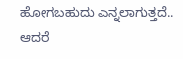ಹೋಗಬಹುದು ಎನ್ನಲಾಗುತ್ತದೆ.. ಆದರೆ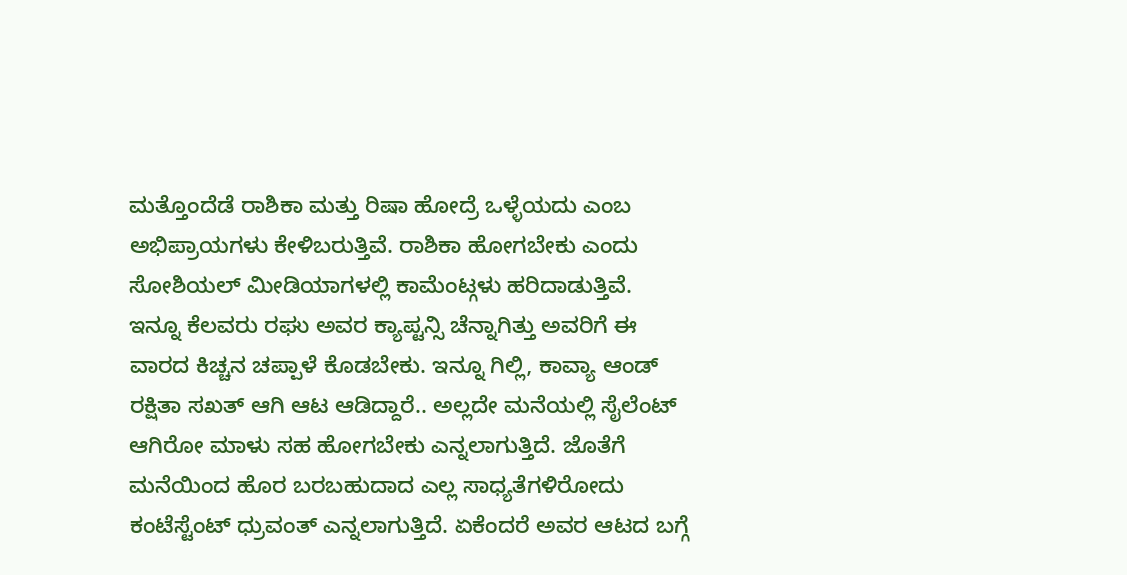ಮತ್ತೊಂದೆಡೆ ರಾಶಿಕಾ ಮತ್ತು ರಿಷಾ ಹೋದ್ರೆ ಒಳ್ಳೆಯದು ಎಂಬ ಅಭಿಪ್ರಾಯಗಳು ಕೇಳಿಬರುತ್ತಿವೆ. ರಾಶಿಕಾ ಹೋಗಬೇಕು ಎಂದು ಸೋಶಿಯಲ್ ಮೀಡಿಯಾಗಳಲ್ಲಿ ಕಾಮೆಂಟ್ಗಳು ಹರಿದಾಡುತ್ತಿವೆ. ಇನ್ನೂ ಕೆಲವರು ರಘು ಅವರ ಕ್ಯಾಪ್ಟನ್ಸಿ ಚೆನ್ನಾಗಿತ್ತು ಅವರಿಗೆ ಈ ವಾರದ ಕಿಚ್ಚನ ಚಪ್ಪಾಳೆ ಕೊಡಬೇಕು. ಇನ್ನೂ ಗಿಲ್ಲಿ, ಕಾವ್ಯಾ ಆಂಡ್ ರಕ್ಷಿತಾ ಸಖತ್ ಆಗಿ ಆಟ ಆಡಿದ್ದಾರೆ.. ಅಲ್ಲದೇ ಮನೆಯಲ್ಲಿ ಸೈಲೆಂಟ್ ಆಗಿರೋ ಮಾಳು ಸಹ ಹೋಗಬೇಕು ಎನ್ನಲಾಗುತ್ತಿದೆ. ಜೊತೆಗೆ ಮನೆಯಿಂದ ಹೊರ ಬರಬಹುದಾದ ಎಲ್ಲ ಸಾಧ್ಯತೆಗಳಿರೋದು ಕಂಟೆಸ್ಟೆಂಟ್ ಧ್ರುವಂತ್ ಎನ್ನಲಾಗುತ್ತಿದೆ. ಏಕೆಂದರೆ ಅವರ ಆಟದ ಬಗ್ಗೆ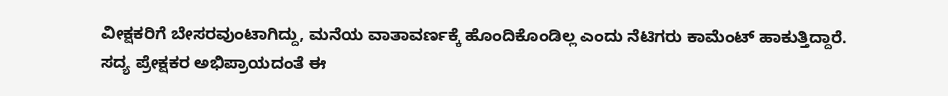ವೀಕ್ಷಕರಿಗೆ ಬೇಸರವುಂಟಾಗಿದ್ದು, ಮನೆಯ ವಾತಾವರ್ಣಕ್ಕೆ ಹೊಂದಿಕೊಂಡಿಲ್ಲ ಎಂದು ನೆಟಿಗರು ಕಾಮೆಂಟ್ ಹಾಕುತ್ತಿದ್ದಾರೆ.
ಸದ್ಯ ಪ್ರೇಕ್ಷಕರ ಅಭಿಪ್ರಾಯದಂತೆ ಈ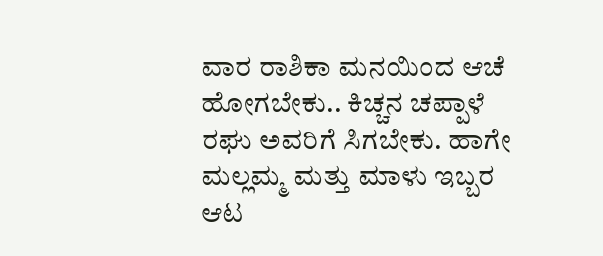ವಾರ ರಾಶಿಕಾ ಮನಯಿಂದ ಆಚೆ ಹೋಗಬೇಕು.. ಕಿಚ್ಚನ ಚಪ್ಪಾಳೆ ರಘು ಅವರಿಗೆ ಸಿಗಬೇಕು. ಹಾಗೇ ಮಲ್ಲಮ್ಮ ಮತ್ತು ಮಾಳು ಇಬ್ಬರ ಆಟ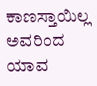ಕಾಣಸ್ತಾಯಿಲ್ಲ ಅವರಿಂದ ಯಾವ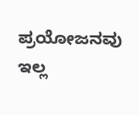ಪ್ರಯೋಜನವು ಇಲ್ಲ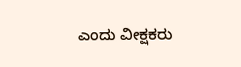ಎಂದು ವೀಕ್ಷಕರು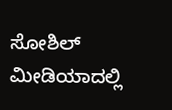ಸೋಶಿಲ್ ಮೀಡಿಯಾದಲ್ಲಿ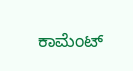ಕಾಮೆಂಟ್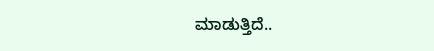ಮಾಡುತ್ತಿದೆ..